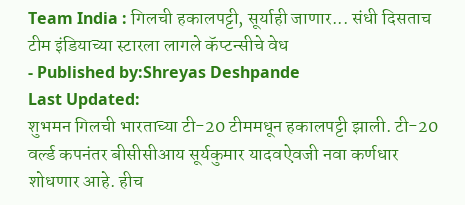Team India : गिलची हकालपट्टी, सूर्याही जाणार... संधी दिसताच टीम इंडियाच्या स्टारला लागले कॅप्टन्सीचे वेध
- Published by:Shreyas Deshpande
Last Updated:
शुभमन गिलची भारताच्या टी-20 टीममधून हकालपट्टी झाली. टी-20 वर्ल्ड कपनंतर बीसीसीआय सूर्यकुमार यादवऐवजी नवा कर्णधार शोधणार आहे. हीच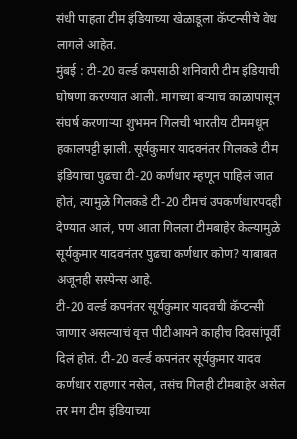संधी पाहता टीम इंडियाच्या खेळाडूला कॅप्टन्सीचे वेध लागले आहेत.
मुंबई : टी-20 वर्ल्ड कपसाठी शनिवारी टीम इंडियाची घोषणा करण्यात आली. मागच्या बऱ्याच काळापासून संघर्ष करणाऱ्या शुभमन गिलची भारतीय टीममधून हकालपट्टी झाली. सूर्यकुमार यादवनंतर गिलकडे टीम इंडियाचा पुढचा टी-20 कर्णधार म्हणून पाहिलं जात होतं, त्यामुळे गिलकडे टी-20 टीमचं उपकर्णधारपदही देण्यात आलं, पण आता गिलला टीमबाहेर केल्यामुळे सूर्यकुमार यादवनंतर पुढचा कर्णधार कोण? याबाबत अजूनही सस्पेन्स आहे.
टी-20 वर्ल्ड कपनंतर सूर्यकुमार यादवची कॅप्टन्सी जाणार असल्याचं वृत्त पीटीआयने काहीच दिवसांपूर्वी दिलं होतं. टी-20 वर्ल्ड कपनंतर सूर्यकुमार यादव कर्णधार राहणार नसेल, तसंच गिलही टीमबाहेर असेल तर मग टीम इंडियाच्या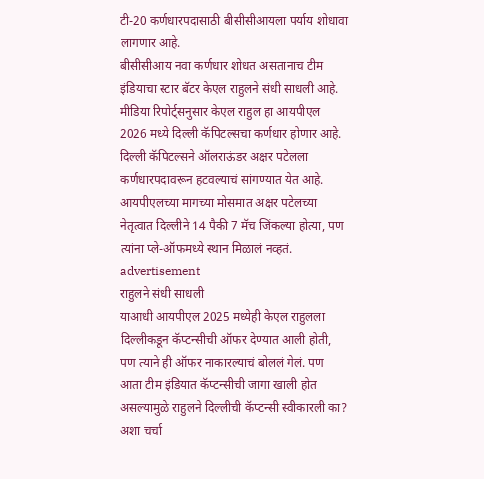टी-20 कर्णधारपदासाठी बीसीसीआयला पर्याय शोधावा लागणार आहे.
बीसीसीआय नवा कर्णधार शोधत असतानाच टीम इंडियाचा स्टार बॅटर केएल राहुलने संधी साधली आहे. मीडिया रिपोर्ट्सनुसार केएल राहुल हा आयपीएल 2026 मध्ये दिल्ली कॅपिटल्सचा कर्णधार होणार आहे. दिल्ली कॅपिटल्सने ऑलराऊंडर अक्षर पटेलला कर्णधारपदावरून हटवल्याचं सांगण्यात येत आहे. आयपीएलच्या मागच्या मोसमात अक्षर पटेलच्या नेतृत्वात दिल्लीने 14 पैकी 7 मॅच जिंकल्या होत्या, पण त्यांना प्ले-ऑफमध्ये स्थान मिळालं नव्हतं.
advertisement
राहुलने संधी साधली
याआधी आयपीएल 2025 मध्येही केएल राहुलला दिल्लीकडून कॅप्टन्सीची ऑफर देण्यात आली होती, पण त्याने ही ऑफर नाकारल्याचं बोललं गेलं. पण आता टीम इंडियात कॅप्टन्सीची जागा खाली होत असल्यामुळे राहुलने दिल्लीची कॅप्टन्सी स्वीकारली का? अशा चर्चा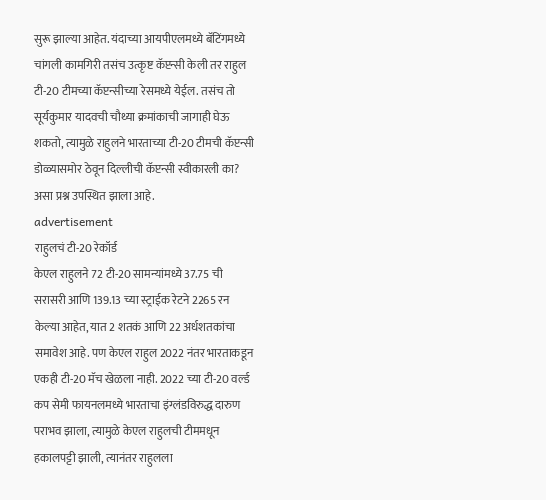सुरू झाल्या आहेत. यंदाच्या आयपीएलमध्ये बॅटिंगमध्ये चांगली कामगिरी तसंच उत्कृष्ट कॅप्टन्सी केली तर राहुल टी-20 टीमच्या कॅप्टन्सीच्या रेसमध्ये येईल. तसंच तो सूर्यकुमार यादवची चौथ्या क्रमांकाची जागाही घेऊ शकतो, त्यामुळे राहुलने भारताच्या टी-20 टीमची कॅप्टन्सी डोळ्यासमोर ठेवून दिल्लीची कॅप्टन्सी स्वीकारली का? असा प्रश्न उपस्थित झाला आहे.
advertisement
राहुलचं टी-20 रेकॉर्ड
केएल राहुलने 72 टी-20 सामन्यांमध्ये 37.75 ची सरासरी आणि 139.13 च्या स्ट्राईक रेटने 2265 रन केल्या आहेत, यात 2 शतकं आणि 22 अर्धशतकांचा समावेश आहे. पण केएल राहुल 2022 नंतर भारताकडून एकही टी-20 मॅच खेळला नाही. 2022 च्या टी-20 वर्ल्ड कप सेमी फायनलमध्ये भारताचा इंग्लंडविरुद्ध दारुण पराभव झाला, त्यामुळे केएल राहुलची टीममधून हकालपट्टी झाली, त्यानंतर राहुलला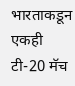भारताकडून एकही टी-20 मॅच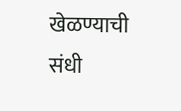खेळण्याची संधी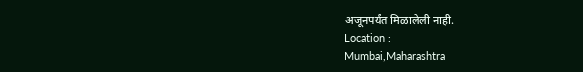अजूनपर्यंत मिळालेली नाही.
Location :
Mumbai,Maharashtra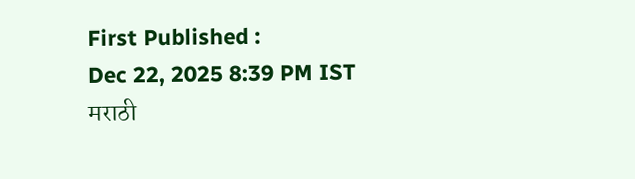First Published :
Dec 22, 2025 8:39 PM IST
मराठी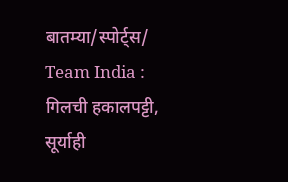बातम्या/स्पोर्ट्स/
Team India : गिलची हकालपट्टी, सूर्याही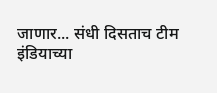जाणार... संधी दिसताच टीम इंडियाच्या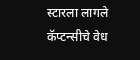स्टारला लागले कॅप्टन्सीचे वेध